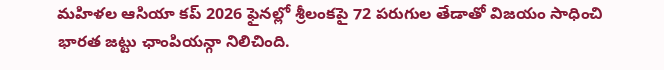మహిళల ఆసియా కప్ 2026 ఫైనల్లో శ్రీలంకపై 72 పరుగుల తేడాతో విజయం సాధించి భారత జట్టు ఛాంపియన్గా నిలిచింది.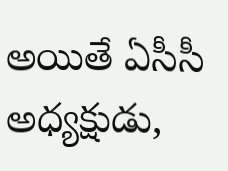అయితే ఏసీసీ అధ్యక్షుడు,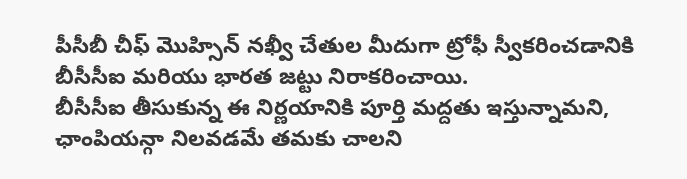పీసీబీ చీఫ్ మొహ్సిన్ నఖ్వీ చేతుల మీదుగా ట్రోఫీ స్వీకరించడానికి బీసీసీఐ మరియు భారత జట్టు నిరాకరించాయి.
బీసీసీఐ తీసుకున్న ఈ నిర్ణయానికి పూర్తి మద్దతు ఇస్తున్నామని, ఛాంపియన్గా నిలవడమే తమకు చాలని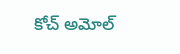కోచ్ అమోల్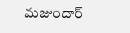మజుందార్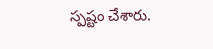స్పష్టం చేశారు.